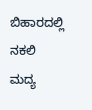ಬಿಹಾರದಲ್ಲಿ ನಕಲಿ ಮದ್ಯ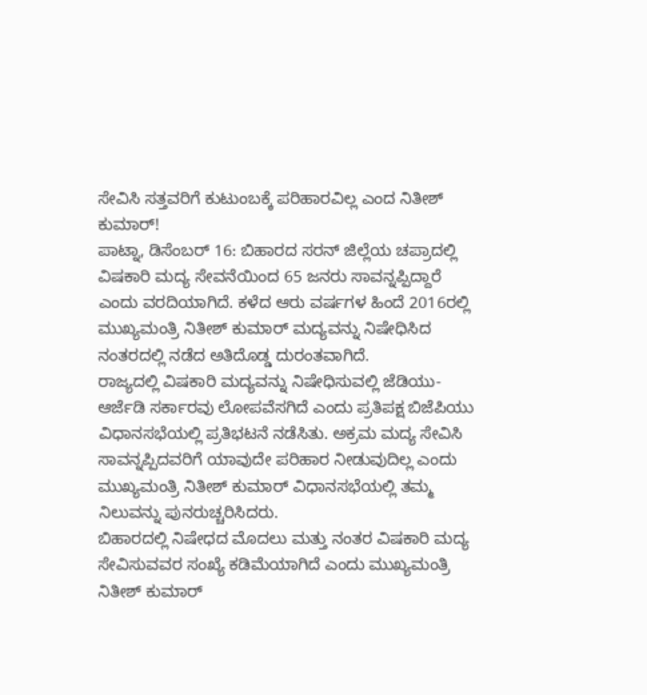ಸೇವಿಸಿ ಸತ್ತವರಿಗೆ ಕುಟುಂಬಕ್ಕೆ ಪರಿಹಾರವಿಲ್ಲ ಎಂದ ನಿತೀಶ್ ಕುಮಾರ್!
ಪಾಟ್ನಾ, ಡಿಸೆಂಬರ್ 16: ಬಿಹಾರದ ಸರನ್ ಜಿಲ್ಲೆಯ ಚಪ್ರಾದಲ್ಲಿ ವಿಷಕಾರಿ ಮದ್ಯ ಸೇವನೆಯಿಂದ 65 ಜನರು ಸಾವನ್ನಪ್ಪಿದ್ದಾರೆ ಎಂದು ವರದಿಯಾಗಿದೆ. ಕಳೆದ ಆರು ವರ್ಷಗಳ ಹಿಂದೆ 2016ರಲ್ಲಿ ಮುಖ್ಯಮಂತ್ರಿ ನಿತೀಶ್ ಕುಮಾರ್ ಮದ್ಯವನ್ನು ನಿಷೇಧಿಸಿದ ನಂತರದಲ್ಲಿ ನಡೆದ ಅತಿದೊಡ್ಡ ದುರಂತವಾಗಿದೆ.
ರಾಜ್ಯದಲ್ಲಿ ವಿಷಕಾರಿ ಮದ್ಯವನ್ನು ನಿಷೇಧಿಸುವಲ್ಲಿ ಜೆಡಿಯು-ಆರ್ಜೆಡಿ ಸರ್ಕಾರವು ಲೋಪವೆಸಗಿದೆ ಎಂದು ಪ್ರತಿಪಕ್ಷ ಬಿಜೆಪಿಯು ವಿಧಾನಸಭೆಯಲ್ಲಿ ಪ್ರತಿಭಟನೆ ನಡೆಸಿತು. ಅಕ್ರಮ ಮದ್ಯ ಸೇವಿಸಿ ಸಾವನ್ನಪ್ಪಿದವರಿಗೆ ಯಾವುದೇ ಪರಿಹಾರ ನೀಡುವುದಿಲ್ಲ ಎಂದು ಮುಖ್ಯಮಂತ್ರಿ ನಿತೀಶ್ ಕುಮಾರ್ ವಿಧಾನಸಭೆಯಲ್ಲಿ ತಮ್ಮ ನಿಲುವನ್ನು ಪುನರುಚ್ಚರಿಸಿದರು.
ಬಿಹಾರದಲ್ಲಿ ನಿಷೇಧದ ಮೊದಲು ಮತ್ತು ನಂತರ ವಿಷಕಾರಿ ಮದ್ಯ ಸೇವಿಸುವವರ ಸಂಖ್ಯೆ ಕಡಿಮೆಯಾಗಿದೆ ಎಂದು ಮುಖ್ಯಮಂತ್ರಿ ನಿತೀಶ್ ಕುಮಾರ್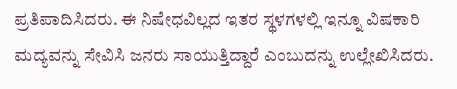ಪ್ರತಿಪಾದಿಸಿದರು. ಈ ನಿಷೇಧವಿಲ್ಲದ ಇತರ ಸ್ಥಳಗಳಲ್ಲಿ ಇನ್ನೂ ವಿಷಕಾರಿ ಮದ್ಯವನ್ನು ಸೇವಿಸಿ ಜನರು ಸಾಯುತ್ತಿದ್ದಾರೆ ಎಂಬುದನ್ನು ಉಲ್ಲೇಖಿಸಿದರು.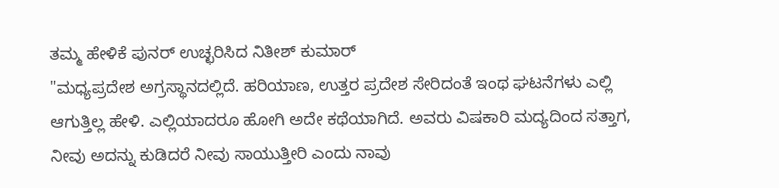ತಮ್ಮ ಹೇಳಿಕೆ ಪುನರ್ ಉಚ್ಛರಿಸಿದ ನಿತೀಶ್ ಕುಮಾರ್
"ಮಧ್ಯಪ್ರದೇಶ ಅಗ್ರಸ್ಥಾನದಲ್ಲಿದೆ. ಹರಿಯಾಣ, ಉತ್ತರ ಪ್ರದೇಶ ಸೇರಿದಂತೆ ಇಂಥ ಘಟನೆಗಳು ಎಲ್ಲಿ ಆಗುತ್ತಿಲ್ಲ ಹೇಳಿ. ಎಲ್ಲಿಯಾದರೂ ಹೋಗಿ ಅದೇ ಕಥೆಯಾಗಿದೆ. ಅವರು ವಿಷಕಾರಿ ಮದ್ಯದಿಂದ ಸತ್ತಾಗ, ನೀವು ಅದನ್ನು ಕುಡಿದರೆ ನೀವು ಸಾಯುತ್ತೀರಿ ಎಂದು ನಾವು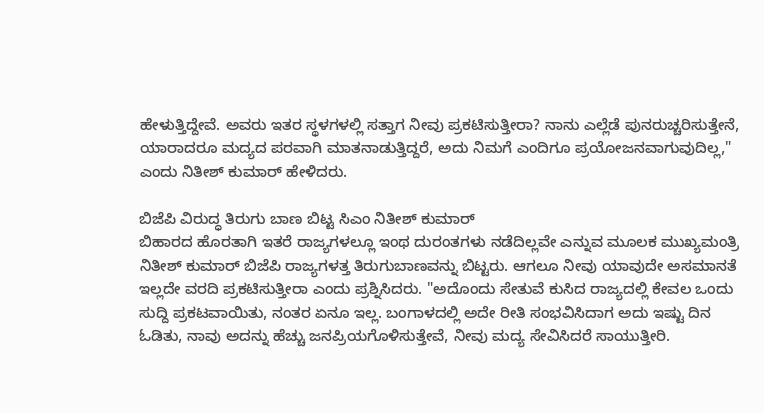ಹೇಳುತ್ತಿದ್ದೇವೆ. ಅವರು ಇತರ ಸ್ಥಳಗಳಲ್ಲಿ ಸತ್ತಾಗ ನೀವು ಪ್ರಕಟಿಸುತ್ತೀರಾ? ನಾನು ಎಲ್ಲೆಡೆ ಪುನರುಚ್ಚರಿಸುತ್ತೇನೆ, ಯಾರಾದರೂ ಮದ್ಯದ ಪರವಾಗಿ ಮಾತನಾಡುತ್ತಿದ್ದರೆ, ಅದು ನಿಮಗೆ ಎಂದಿಗೂ ಪ್ರಯೋಜನವಾಗುವುದಿಲ್ಲ," ಎಂದು ನಿತೀಶ್ ಕುಮಾರ್ ಹೇಳಿದರು.

ಬಿಜೆಪಿ ವಿರುದ್ಧ ತಿರುಗು ಬಾಣ ಬಿಟ್ಟ ಸಿಎಂ ನಿತೀಶ್ ಕುಮಾರ್
ಬಿಹಾರದ ಹೊರತಾಗಿ ಇತರೆ ರಾಜ್ಯಗಳಲ್ಲೂ ಇಂಥ ದುರಂತಗಳು ನಡೆದಿಲ್ಲವೇ ಎನ್ನುವ ಮೂಲಕ ಮುಖ್ಯಮಂತ್ರಿ ನಿತೀಶ್ ಕುಮಾರ್ ಬಿಜೆಪಿ ರಾಜ್ಯಗಳತ್ತ ತಿರುಗುಬಾಣವನ್ನು ಬಿಟ್ಟರು. ಆಗಲೂ ನೀವು ಯಾವುದೇ ಅಸಮಾನತೆ ಇಲ್ಲದೇ ವರದಿ ಪ್ರಕಟಿಸುತ್ತೀರಾ ಎಂದು ಪ್ರಶ್ನಿಸಿದರು. "ಅದೊಂದು ಸೇತುವೆ ಕುಸಿದ ರಾಜ್ಯದಲ್ಲಿ ಕೇವಲ ಒಂದು ಸುದ್ದಿ ಪ್ರಕಟವಾಯಿತು, ನಂತರ ಏನೂ ಇಲ್ಲ. ಬಂಗಾಳದಲ್ಲಿ ಅದೇ ರೀತಿ ಸಂಭವಿಸಿದಾಗ ಅದು ಇಷ್ಟು ದಿನ ಓಡಿತು, ನಾವು ಅದನ್ನು ಹೆಚ್ಚು ಜನಪ್ರಿಯಗೊಳಿಸುತ್ತೇವೆ, ನೀವು ಮದ್ಯ ಸೇವಿಸಿದರೆ ಸಾಯುತ್ತೀರಿ.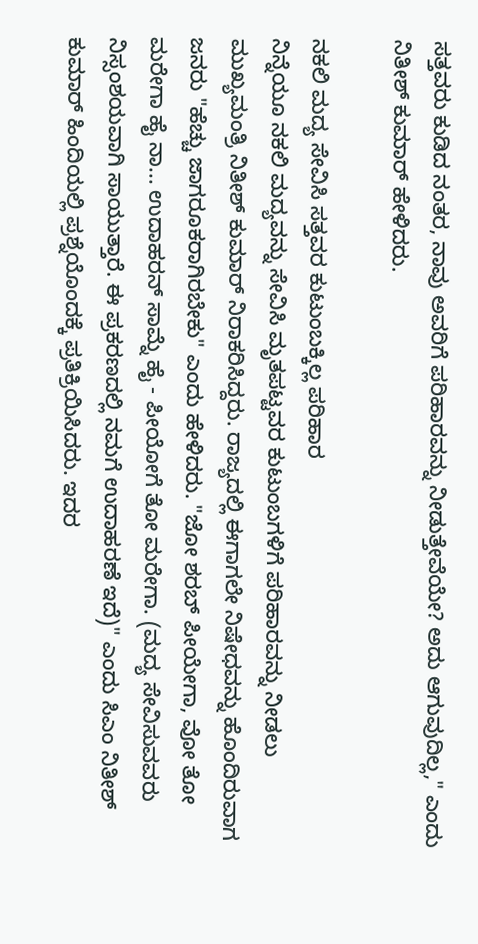ಸತ್ತವರು ಕುಡಿದ ನಂತರ, ನಾವು ಅವರಿಗೆ ಪರಿಹಾರವನ್ನು ನೀಡುತ್ತೇವೆಯೇ? ಅದು ಆಗುವುದಿಲ್ಲ," ಎಂದು ನಿತೀಶ್ ಕುಮಾರ್ ಹೇಳಿದರು.

ನಕಲಿ ಮದ್ಯ ಸೇವಿಸಿ ಸತ್ತವರ ಕುಟುಂಬಕ್ಕಿಲ್ಲ ಪರಿಹಾರ
ನಿನ್ನೆಯೂ ನಕಲಿ ಮದ್ಯವನ್ನು ಸೇವಿಸಿ ಮೃತಪಟ್ಟವರ ಕುಟುಂಬಗಳಿಗೆ ಪರಿಹಾರವನ್ನು ನೀಡಲು ಮುಖ್ಯಮಂತ್ರಿ ನಿತೀಶ್ ಕುಮಾರ್ ನಿರಾಕರಿಸಿದ್ದರು. ರಾಜ್ಯದಲ್ಲಿ ಈಗಾಗಲೇ ನಿಷೇಧವನ್ನು ಹೊಂದಿರುವಾಗ ಜನರು "ಹೆಚ್ಚು ಜಾಗರೂಕರಾಗಿರಬೇಕು" ಎಂದು ಹೇಳಿದರು. "ಜೋ ಶರಬ್ ಪೀಯೇಗಾ, ವೋ ತೋ ಮರೇಗಾ ಹೈ ನಾ... ಉದಾಹರನ್ ಸಾಮ್ನೆ ಹೈ - ಪೀಯೋಗೆ ತೋ ಮರೇಗಾ. (ಮದ್ಯ ಸೇವಿಸುವವರು ನಿಸ್ಸಂಶಯವಾಗಿ ಸಾಯುತ್ತಾರೆ. ಈ ಪ್ರಕರಣದಲ್ಲಿ ನಮಗೆ ಉದಾಹರಣೆ ಇದೆ)" ಎಂದು ಸಿಎಂ ನಿತೀಶ್ ಕುಮಾರ್ ಹಿಂದಿಯಲ್ಲಿ ಪ್ರಶ್ನೆಯೊಂದಕ್ಕೆ ಪ್ರತಿಕ್ರಿಯಿಸಿದರು. ಇದರ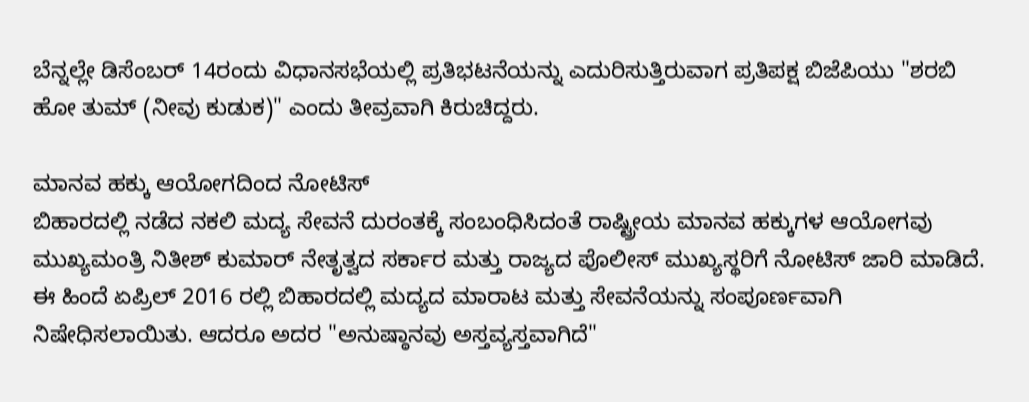ಬೆನ್ನಲ್ಲೇ ಡಿಸೆಂಬರ್ 14ರಂದು ವಿಧಾನಸಭೆಯಲ್ಲಿ ಪ್ರತಿಭಟನೆಯನ್ನು ಎದುರಿಸುತ್ತಿರುವಾಗ ಪ್ರತಿಪಕ್ಷ ಬಿಜೆಪಿಯು "ಶರಬಿ ಹೋ ತುಮ್ (ನೀವು ಕುಡುಕ)" ಎಂದು ತೀವ್ರವಾಗಿ ಕಿರುಚಿದ್ದರು.

ಮಾನವ ಹಕ್ಕು ಆಯೋಗದಿಂದ ನೋಟಿಸ್
ಬಿಹಾರದಲ್ಲಿ ನಡೆದ ನಕಲಿ ಮದ್ಯ ಸೇವನೆ ದುರಂತಕ್ಕೆ ಸಂಬಂಧಿಸಿದಂತೆ ರಾಷ್ಟ್ರೀಯ ಮಾನವ ಹಕ್ಕುಗಳ ಆಯೋಗವು ಮುಖ್ಯಮಂತ್ರಿ ನಿತೀಶ್ ಕುಮಾರ್ ನೇತೃತ್ವದ ಸರ್ಕಾರ ಮತ್ತು ರಾಜ್ಯದ ಪೊಲೀಸ್ ಮುಖ್ಯಸ್ಥರಿಗೆ ನೋಟಿಸ್ ಜಾರಿ ಮಾಡಿದೆ. ಈ ಹಿಂದೆ ಏಪ್ರಿಲ್ 2016 ರಲ್ಲಿ ಬಿಹಾರದಲ್ಲಿ ಮದ್ಯದ ಮಾರಾಟ ಮತ್ತು ಸೇವನೆಯನ್ನು ಸಂಪೂರ್ಣವಾಗಿ ನಿಷೇಧಿಸಲಾಯಿತು. ಆದರೂ ಅದರ "ಅನುಷ್ಠಾನವು ಅಸ್ತವ್ಯಸ್ತವಾಗಿದೆ"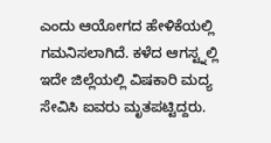ಎಂದು ಆಯೋಗದ ಹೇಳಿಕೆಯಲ್ಲಿ ಗಮನಿಸಲಾಗಿದೆ. ಕಳೆದ ಆಗಸ್ಟ್ನಲ್ಲಿ ಇದೇ ಜಿಲ್ಲೆಯಲ್ಲಿ ವಿಷಕಾರಿ ಮದ್ಯ ಸೇವಿಸಿ ಐವರು ಮೃತಪಟ್ಟಿದ್ದರು.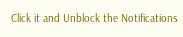Click it and Unblock the Notifications